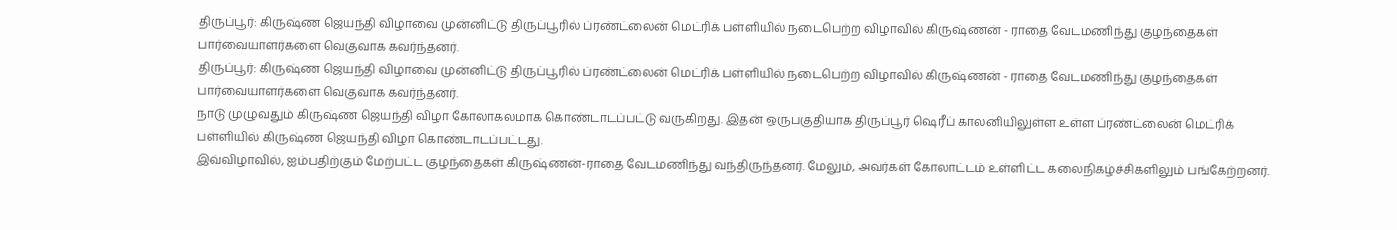திருப்பூர்: கிருஷ்ண ஜெயந்தி விழாவை முன்னிட்டு திருப்பூரில் ப்ரண்ட்லைன் மெட்ரிக் பள்ளியில் நடைபெற்ற விழாவில் கிருஷ்ணன் - ராதை வேடமணிந்து குழந்தைகள் பார்வையாளர்களை வெகுவாக கவர்ந்தனர்.
திருப்பூர்: கிருஷ்ண ஜெயந்தி விழாவை முன்னிட்டு திருப்பூரில் ப்ரண்ட்லைன் மெட்ரிக் பள்ளியில் நடைபெற்ற விழாவில் கிருஷ்ணன் - ராதை வேடமணிந்து குழந்தைகள் பார்வையாளர்களை வெகுவாக கவர்ந்தனர்.
நாடு முழுவதும் கிருஷ்ண ஜெயந்தி விழா கோலாகலமாக கொண்டாடப்பட்டு வருகிறது. இதன் ஒருபகுதியாக திருப்பூர் ஷெரீப் காலனியிலுள்ள உள்ள ப்ரண்ட்லைன் மெட்ரிக் பள்ளியில் கிருஷ்ண ஜெயந்தி விழா கொண்டாடப்பட்டது.
இவ்விழாவில், ஐம்பதிற்கும் மேற்பட்ட குழந்தைகள் கிருஷ்ணன்-ராதை வேடமணிந்து வந்திருந்தனர். மேலும், அவர்கள் கோலாட்டம் உள்ளிட்ட கலைநிகழ்ச்சிகளிலும் பங்கேற்றனர்.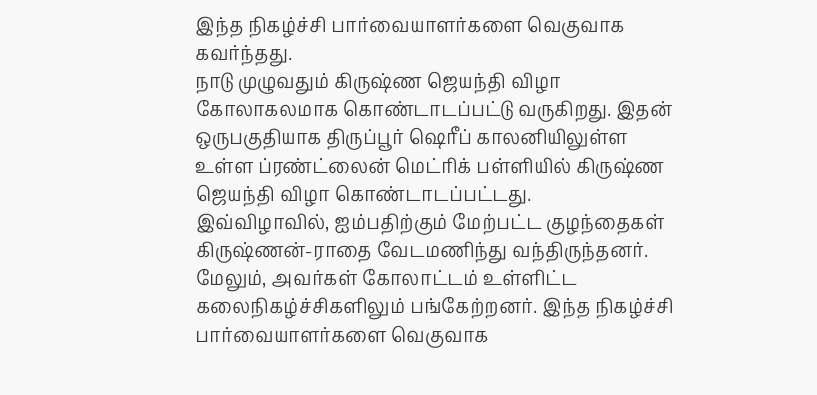இந்த நிகழ்ச்சி பார்வையாளர்களை வெகுவாக கவர்ந்தது.
நாடு முழுவதும் கிருஷ்ண ஜெயந்தி விழா கோலாகலமாக கொண்டாடப்பட்டு வருகிறது. இதன் ஒருபகுதியாக திருப்பூர் ஷெரீப் காலனியிலுள்ள உள்ள ப்ரண்ட்லைன் மெட்ரிக் பள்ளியில் கிருஷ்ண ஜெயந்தி விழா கொண்டாடப்பட்டது.
இவ்விழாவில், ஐம்பதிற்கும் மேற்பட்ட குழந்தைகள் கிருஷ்ணன்-ராதை வேடமணிந்து வந்திருந்தனர். மேலும், அவர்கள் கோலாட்டம் உள்ளிட்ட கலைநிகழ்ச்சிகளிலும் பங்கேற்றனர். இந்த நிகழ்ச்சி பார்வையாளர்களை வெகுவாக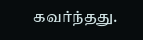கவர்ந்தது.